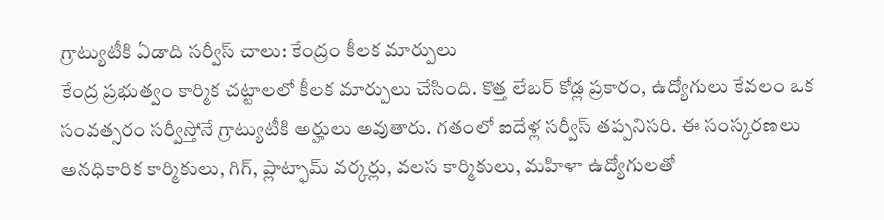గ్రాట్యుటీకి ఏడాది సర్వీస్ చాలు: కేంద్రం కీలక మార్పులు
కేంద్ర ప్రభుత్వం కార్మిక చట్టాలలో కీలక మార్పులు చేసింది. కొత్త లేబర్ కోడ్ల ప్రకారం, ఉద్యోగులు కేవలం ఒక సంవత్సరం సర్వీస్తోనే గ్రాట్యుటీకి అర్హులు అవుతారు. గతంలో ఐదేళ్ల సర్వీస్ తప్పనిసరి. ఈ సంస్కరణలు అనధికారిక కార్మికులు, గిగ్, ప్లాట్ఫామ్ వర్కర్లు, వలస కార్మికులు, మహిళా ఉద్యోగులతో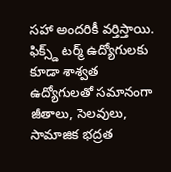సహా అందరికీ వర్తిస్తాయి. ఫిక్స్డ్ టర్మ్ ఉద్యోగులకు కూడా శాశ్వత ఉద్యోగులతో సమానంగా జీతాలు, సెలవులు, సామాజిక భద్రత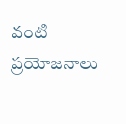వంటి ప్రయోజనాలు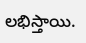లభిస్తాయి.